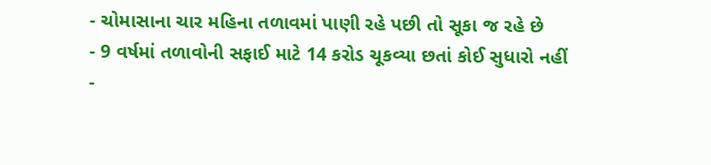- ચોમાસાના ચાર મહિના તળાવમાં પાણી રહે પછી તો સૂકા જ રહે છે
- 9 વર્ષમાં તળાવોની સફાઈ માટે 14 કરોડ ચૂકવ્યા છતાં કોઈ સુધારો નહીં
-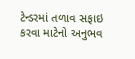ટેન્ડરમાં તળાવ સફાઇ કરવા માટેનો અનુભવ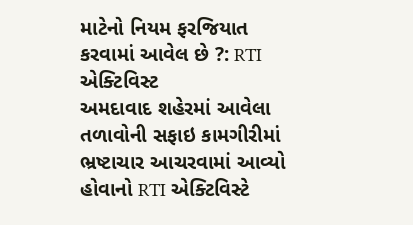માટેનો નિયમ ફરજિયાત કરવામાં આવેલ છે ?: RTI એક્ટિવિસ્ટ
અમદાવાદ શહેરમાં આવેલા તળાવોની સફાઇ કામગીરીમાં ભ્રષ્ટાચાર આચરવામાં આવ્યો હોવાનો RTI એક્ટિવિસ્ટે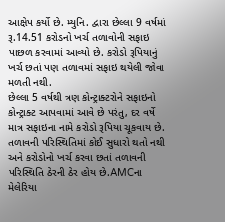આક્ષેપ કર્યો છે. મ્યુનિ. દ્વારા છેલ્લા 9 વર્ષમાં રૂ.14.51 કરોડનો ખર્ચ તળાવોની સફાઇ પાછળ કરવામાં આવ્યો છે. કરોડો રૂપિયાનું ખર્ચ છતાં પણ તળાવમાં સફાઇ થયેલી જોવા મળતી નથી.
છેલ્લા 5 વર્ષથી ત્રણ કોન્ટ્રાક્ટરોને સફાઇનો કોન્ટ્રાક્ટ આપવામાં આવે છે પરંતુ, દર વર્ષે માત્ર સફાઇના નામે કરોડો રૂપિયા ચૂકવાય છે. તળાવની પરિસ્થિતિમાં કોઈ સુધારો થતો નથી અને કરોડોનો ખર્ચ કરવા છતાં તળાવની પરિસ્થિતિ ઠેરની ઠેર હોય છે.AMCના મેલેરિયા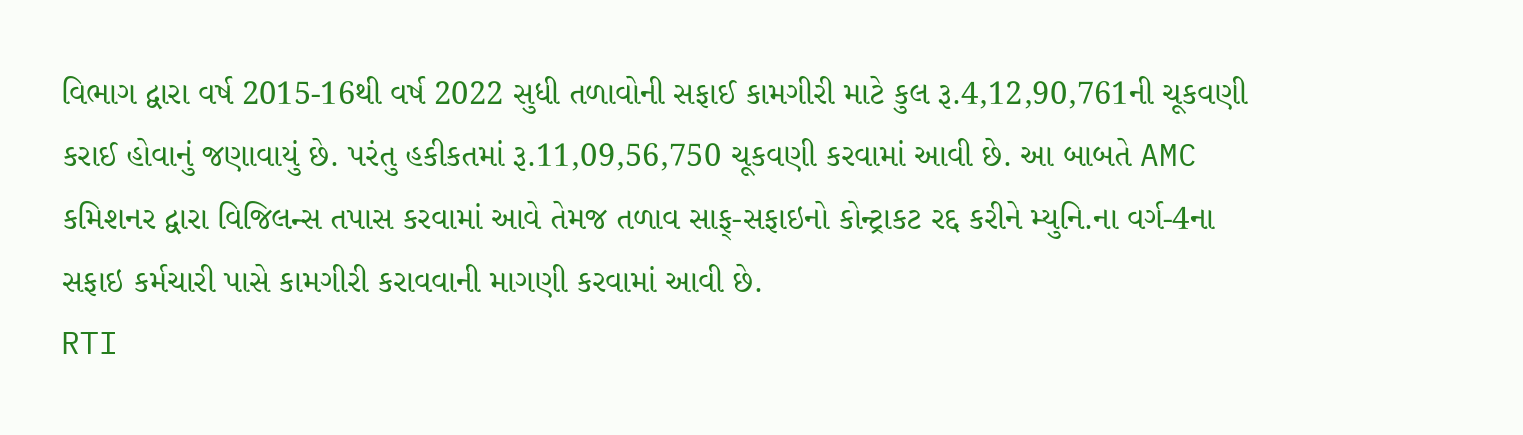વિભાગ દ્વારા વર્ષ 2015-16થી વર્ષ 2022 સુધી તળાવોની સફાઈ કામગીરી માટે કુલ રૂ.4,12,90,761ની ચૂકવણી કરાઈ હોવાનું જણાવાયું છે. પરંતુ હકીકતમાં રૂ.11,09,56,750 ચૂકવણી કરવામાં આવી છે. આ બાબતે AMC કમિશનર દ્વારા વિજિલન્સ તપાસ કરવામાં આવે તેમજ તળાવ સાફ્-સફાઇનો કોન્ટ્રાકટ રદ્દ કરીને મ્યુનિ.ના વર્ગ-4ના સફાઇ કર્મચારી પાસે કામગીરી કરાવવાની માગણી કરવામાં આવી છે.
RTI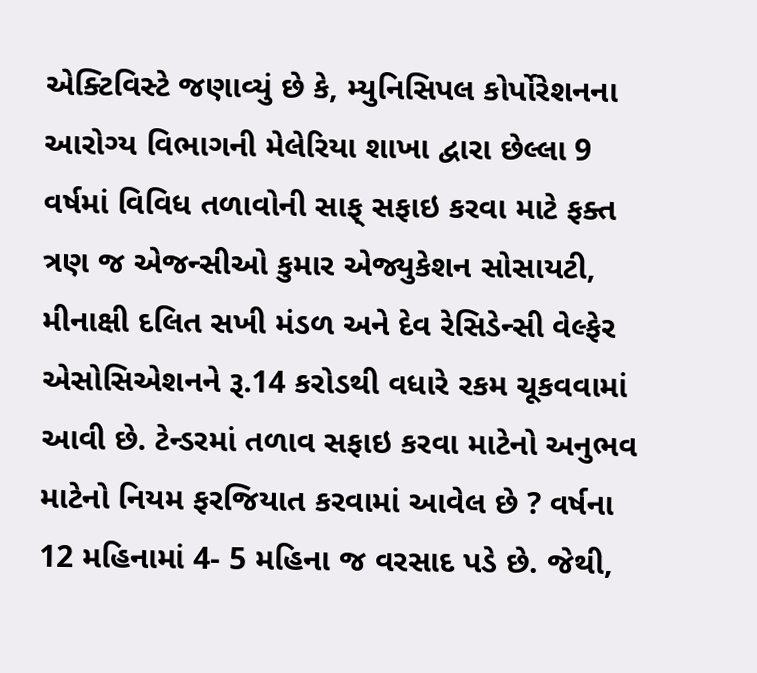એક્ટિવિસ્ટે જણાવ્યું છે કે, મ્યુનિસિપલ કોર્પોરેશનના આરોગ્ય વિભાગની મેલેરિયા શાખા દ્વારા છેલ્લા 9 વર્ષમાં વિવિધ તળાવોની સાફ્ સફાઇ કરવા માટે ફક્ત ત્રણ જ એજન્સીઓ કુમાર એજ્યુકેશન સોસાયટી, મીનાક્ષી દલિત સખી મંડળ અને દેવ રેસિડેન્સી વેલ્ફેર એસોસિએશનને રૂ.14 કરોડથી વધારે રકમ ચૂકવવામાં આવી છે. ટેન્ડરમાં તળાવ સફાઇ કરવા માટેનો અનુભવ માટેનો નિયમ ફરજિયાત કરવામાં આવેલ છે ? વર્ષના 12 મહિનામાં 4- 5 મહિના જ વરસાદ પડે છે. જેથી,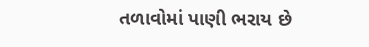તળાવોમાં પાણી ભરાય છે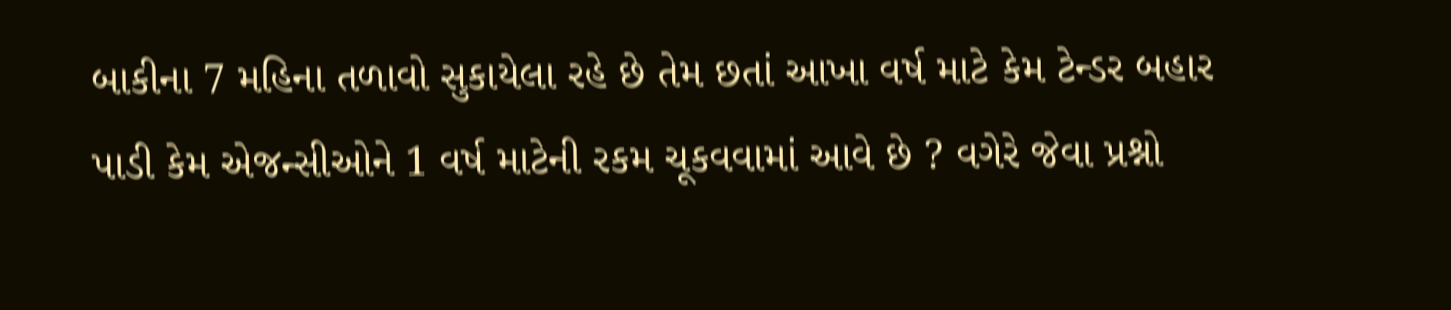બાકીના 7 મહિના તળાવો સુકાયેલા રહે છે તેમ છતાં આખા વર્ષ માટે કેમ ટેન્ડર બહાર પાડી કેમ એજન્સીઓને 1 વર્ષ માટેની રકમ ચૂકવવામાં આવે છે ? વગેરે જેવા પ્રશ્નો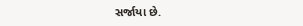સર્જાયા છે.